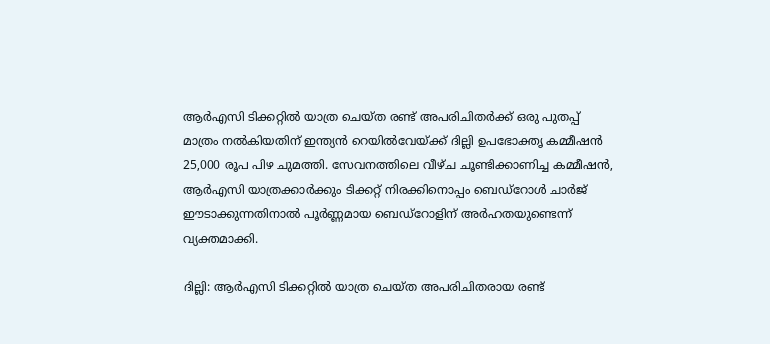ആർഎസി ടിക്കറ്റിൽ യാത്ര ചെയ്ത രണ്ട് അപരിചിതർക്ക് ഒരു പുതപ്പ് മാത്രം നൽകിയതിന് ഇന്ത്യൻ റെയിൽവേയ്ക്ക് ദില്ലി ഉപഭോക്തൃ കമ്മീഷൻ 25,000 രൂപ പിഴ ചുമത്തി. സേവനത്തിലെ വീഴ്ച ചൂണ്ടിക്കാണിച്ച കമ്മീഷൻ, ആർഎസി യാത്രക്കാർക്കും ടിക്കറ്റ് നിരക്കിനൊപ്പം ബെഡ്‌റോൾ ചാർജ് ഈടാക്കുന്നതിനാൽ പൂർണ്ണമായ ബെഡ്‌റോളിന് അർഹതയുണ്ടെന്ന് വ്യക്തമാക്കി.

ദില്ലി: ആർഎസി ടിക്കറ്റിൽ യാത്ര ചെയ്ത അപരിചിതരായ രണ്ട്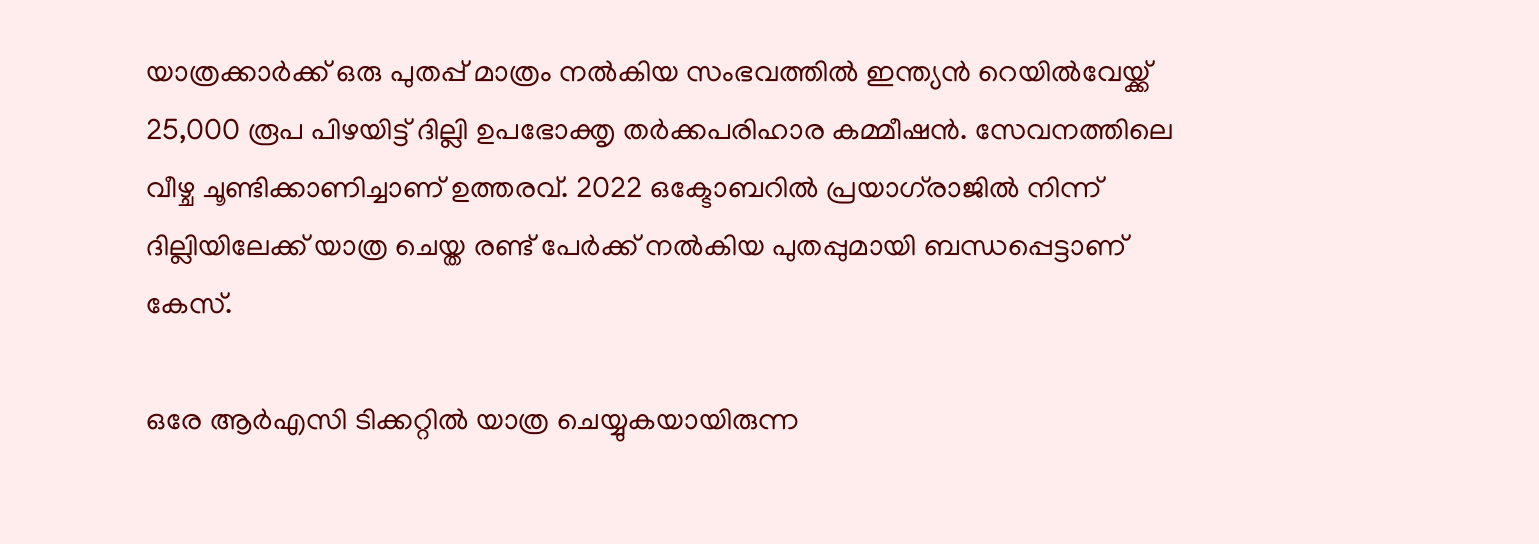യാത്രക്കാർക്ക് ഒരു പുതപ്പ് മാത്രം നൽകിയ സംഭവത്തിൽ ഇന്ത്യൻ റെയിൽവേയ്ക്ക് 25,000 രൂപ പിഴയിട്ട് ദില്ലി ഉപഭോക്തൃ തർക്കപരിഹാര കമ്മീഷൻ. സേവനത്തിലെ വീഴ്ച ചൂണ്ടിക്കാണിച്ചാണ് ഉത്തരവ്. 2022 ഒക്ടോബറിൽ പ്രയാഗ്‌രാജിൽ നിന്ന് ദില്ലിയിലേക്ക് യാത്ര ചെയ്ത രണ്ട് പേർക്ക് നൽകിയ പുതപ്പുമായി ബന്ധപ്പെട്ടാണ് കേസ്.

ഒരേ ആർഎസി ടിക്കറ്റിൽ യാത്ര ചെയ്യുകയായിരുന്ന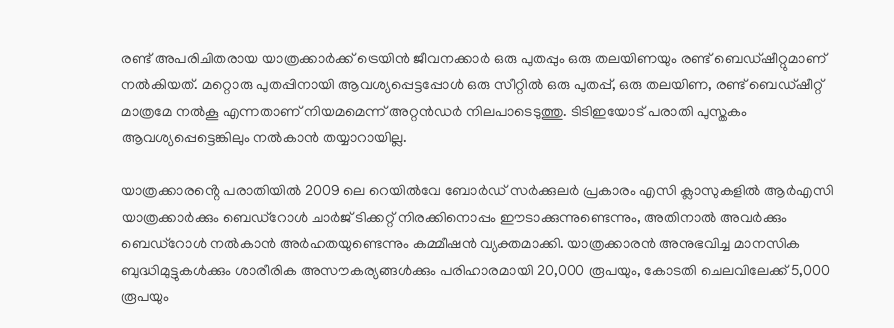രണ്ട് അപരിചിതരായ യാത്രക്കാർക്ക് ട്രെയിൻ ജീവനക്കാർ ഒരു പുതപ്പും ഒരു തലയിണയും രണ്ട് ബെഡ്‌ഷീറ്റുമാണ് നൽകിയത്. മറ്റൊരു പുതപ്പിനായി ആവശ്യപ്പെട്ടപ്പോൾ ഒരു സീറ്റിൽ ഒരു പുതപ്പ്, ഒരു തലയിണ, രണ്ട് ബെഡ്‌ഷീറ്റ് മാത്രമേ നൽകൂ എന്നതാണ് നിയമമെന്ന് അറ്റൻഡർ നിലപാടെടുത്തു. ടിടിഇയോട് പരാതി പുസ്തകം ആവശ്യപ്പെട്ടെങ്കിലും നൽകാൻ തയ്യാറായില്ല.

യാത്രക്കാരൻ്റെ പരാതിയിൽ 2009 ലെ റെയിൽവേ ബോർഡ് സർക്കുലർ പ്രകാരം എസി ക്ലാസുകളിൽ ആർഎസി യാത്രക്കാർക്കും ബെഡ്‌റോൾ ചാർജ് ടിക്കറ്റ് നിരക്കിനൊപ്പം ഈടാക്കുന്നുണ്ടെന്നും, അതിനാൽ അവർക്കും ബെഡ്‌റോൾ നൽകാൻ അർഹതയുണ്ടെന്നും കമ്മീഷൻ വ്യക്തമാക്കി. യാത്രക്കാരൻ അനുഭവിച്ച മാനസിക ബുദ്ധിമുട്ടുകൾക്കും ശാരീരിക അസൗകര്യങ്ങൾക്കും പരിഹാരമായി 20,000 രൂപയും, കോടതി ചെലവിലേക്ക് 5,000 രൂപയും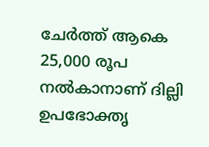ചേർത്ത് ആകെ 25,000 രൂപ നൽകാനാണ് ദില്ലി ഉപഭോക്തൃ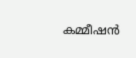കമ്മീഷൻ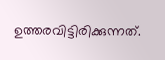ഉത്തരവിട്ടിരിക്കുന്നത്.